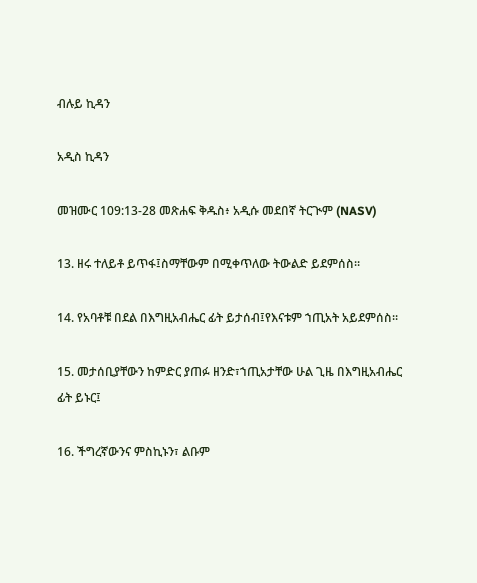ብሉይ ኪዳን

አዲስ ኪዳን

መዝሙር 109:13-28 መጽሐፍ ቅዱስ፥ አዲሱ መደበኛ ትርጒም (NASV)

13. ዘሩ ተለይቶ ይጥፋ፤ስማቸውም በሚቀጥለው ትውልድ ይደምሰስ።

14. የአባቶቹ በደል በእግዚአብሔር ፊት ይታሰብ፤የእናቱም ኀጢአት አይደምሰስ።

15. መታሰቢያቸውን ከምድር ያጠፉ ዘንድ፣ኀጢአታቸው ሁል ጊዜ በእግዚአብሔር ፊት ይኑር፤

16. ችግረኛውንና ምስኪኑን፣ ልቡም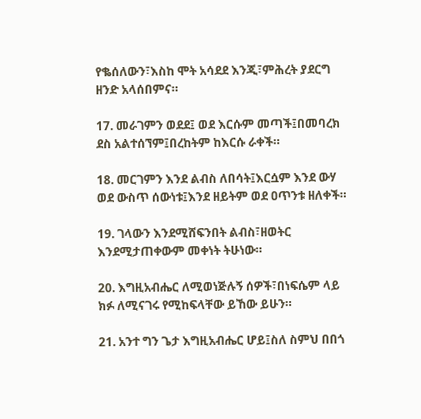የቈሰለውን፣እስከ ሞት አሳደደ እንጂ፣ምሕረት ያደርግ ዘንድ አላሰበምና።

17. መራገምን ወደደ፤ ወደ እርሱም መጣች፤በመባረክ ደስ አልተሰኘም፤በረከትም ከእርሱ ራቀች።

18. መርገምን እንደ ልብስ ለበሳት፤እርሷም እንደ ውሃ ወደ ውስጥ ሰውነቱ፤እንደ ዘይትም ወደ ዐጥንቱ ዘለቀች።

19. ገላውን እንደሚሸፍንበት ልብስ፣ዘወትር እንደሚታጠቀውም መቀነት ትሁነው።

20. እግዚአብሔር ለሚወነጅሉኝ ሰዎች፣በነፍሴም ላይ ክፉ ለሚናገሩ የሚከፍላቸው ይኸው ይሁን።

21. አንተ ግን ጌታ እግዚአብሔር ሆይ፤ስለ ስምህ በበጎ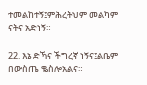ተመልከተኝ፤ምሕረትህም መልካም ናትና አድነኝ።

22. እኔ ድኻና ችግረኛ ነኝና፤ልቤም በውስጤ ቈስሎአልና።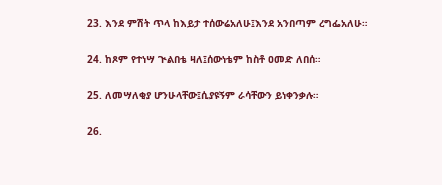23. እንደ ምሽት ጥላ ከእይታ ተሰውሬአለሁ፤እንደ አንበጣም ረግፌአለሁ።

24. ከጾም የተነሣ ጒልበቴ ዛለ፤ሰውነቴም ከስቶ ዐመድ ለበሰ።

25. ለመሣለቂያ ሆንሁላቸው፤ሲያዩኝም ራሳቸውን ይነቀንቃሉ።

26.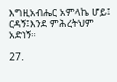እግዚአብሔር አምላኬ ሆይ፤ ርዳኝ፤እንደ ምሕረትህም አድነኝ።

27.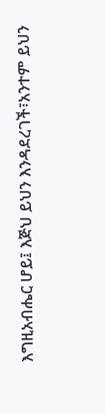እግዚአብሔር ሆይ፤ እጅህ ይህን እንዳደረገች፣አንተም ይህን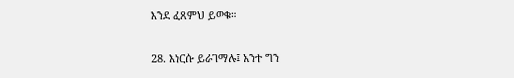እንደ ፈጸምህ ይወቁ።

28. እነርሱ ይራገማሉ፤ አንተ ግን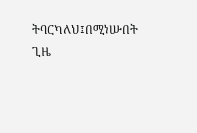ትባርካለህ፤በሚነሡበት ጊዜ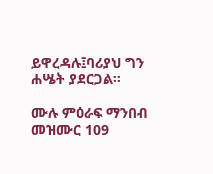ይዋረዳሉ፤ባሪያህ ግን ሐሤት ያደርጋል።

ሙሉ ምዕራፍ ማንበብ መዝሙር 109